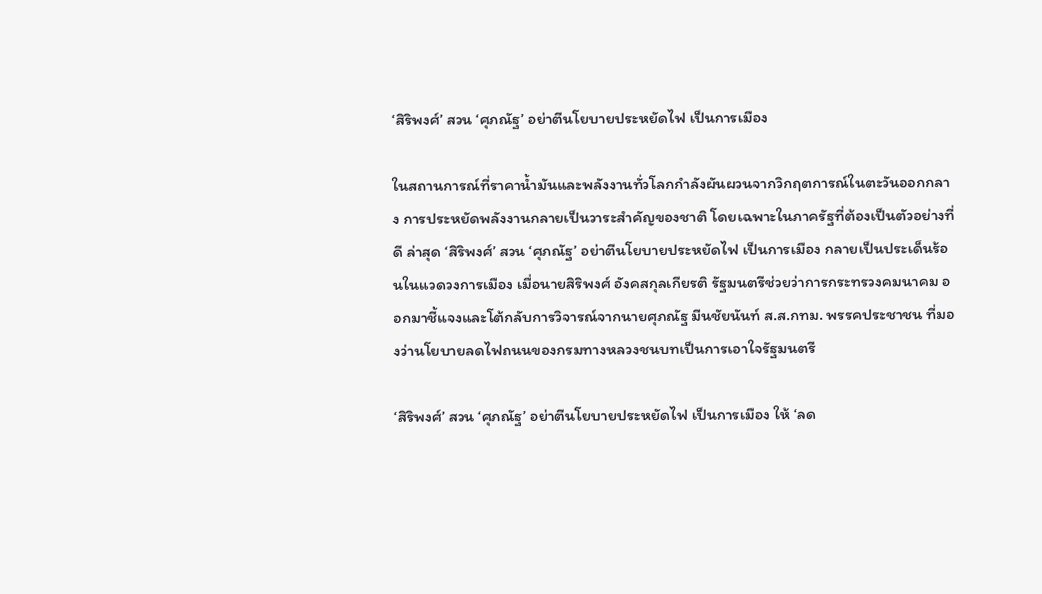‘สิริพงศ์’ สวน ‘ศุภณัฐ’ อย่าตีนโยบายประหยัดไฟ เป็นการเมือง

ในสถานการณ์ที่ราคาน้ำมันและพลังงานทั่วโลกกำลังผันผวนจากวิกฤตการณ์ในตะวันออกกลาง การประหยัดพลังงานกลายเป็นวาระสำคัญของชาติ โดยเฉพาะในภาครัฐที่ต้องเป็นตัวอย่างที่ดี ล่าสุด ‘สิริพงศ์’ สวน ‘ศุภณัฐ’ อย่าตีนโยบายประหยัดไฟ เป็นการเมือง กลายเป็นประเด็นร้อนในแวดวงการเมือง เมื่อนายสิริพงศ์ อังคสกุลเกียรติ รัฐมนตรีช่วยว่าการกระทรวงคมนาคม ออกมาชี้แจงและโต้กลับการวิจารณ์จากนายศุภณัฐ มีนชัยนันท์ ส.ส.กทม. พรรคประชาชน ที่มองว่านโยบายลดไฟถนนของกรมทางหลวงชนบทเป็นการเอาใจรัฐมนตรี

‘สิริพงศ์’ สวน ‘ศุภณัฐ’ อย่าตีนโยบายประหยัดไฟ เป็นการเมือง ให้ ‘ลด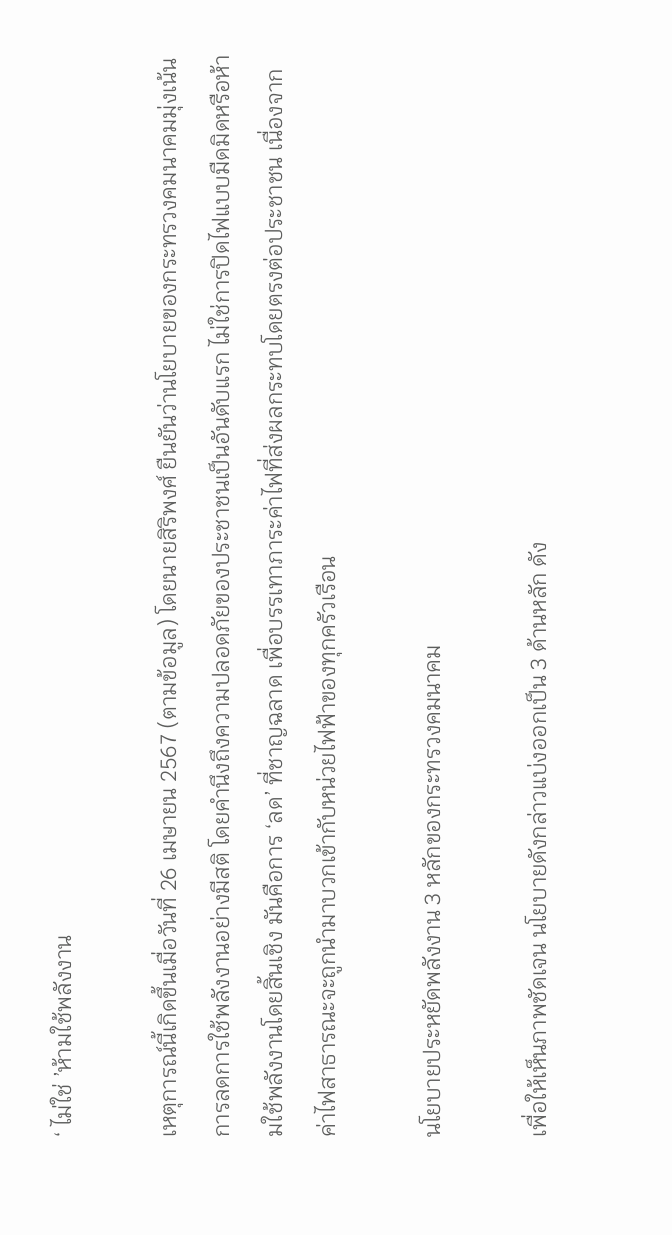‘ ไม่ใช่ ’ห้ามใช้พลังงาน

เหตุการณ์นี้เกิดขึ้นเมื่อวันที่ 26 เมษายน 2567 (ตามข้อมูล) โดยนายสิริพงศ์ ยืนยันว่านโยบายของกระทรวงคมนาคมมุ่งเน้นการลดการใช้พลังงานอย่างมีสติ โดยคำนึงถึงความปลอดภัยของประชาชนเป็นอันดับแรก ไม่ใช่การปิดไฟแบบมืดมิดหรือห้ามใช้พลังงานโดยสิ้นเชิง มันคือการ ‘ลด’ ที่ชาญฉลาด เพื่อบรรเทาภาระค่าไฟที่ส่งผลกระทบโดยตรงต่อประชาชน เนื่องจากค่าไฟสาธารณะจะถูกนำมาบวกเข้ากับหน่วยไฟฟ้าของทุกครัวเรือน

นโยบายประหยัดพลังงาน 3 หลักของกระทรวงคมนาคม

เพื่อให้เห็นภาพชัดเจน นโยบายดังกล่าวแบ่งออกเป็น 3 ด้านหลัก ดัง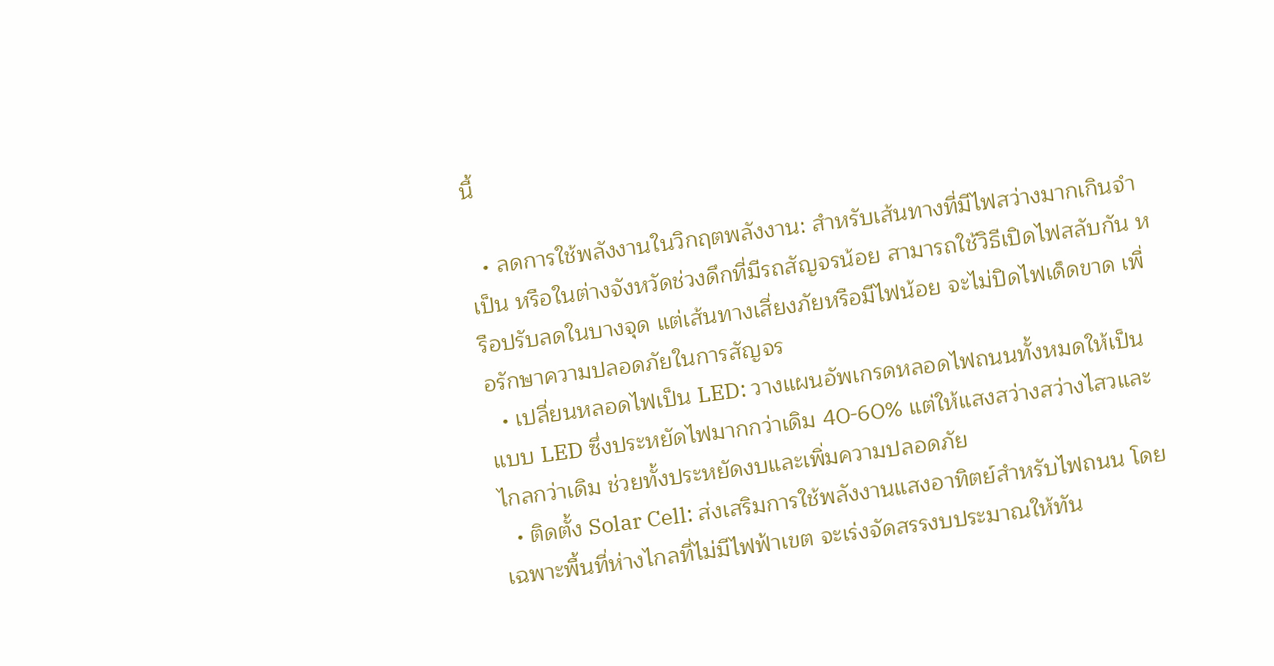นี้

  • ลดการใช้พลังงานในวิกฤตพลังงาน: สำหรับเส้นทางที่มีไฟสว่างมากเกินจำเป็น หรือในต่างจังหวัดช่วงดึกที่มีรถสัญจรน้อย สามารถใช้วิธีเปิดไฟสลับกัน หรือปรับลดในบางจุด แต่เส้นทางเสี่ยงภัยหรือมีไฟน้อย จะไม่ปิดไฟเด็ดขาด เพื่อรักษาความปลอดภัยในการสัญจร
  • เปลี่ยนหลอดไฟเป็น LED: วางแผนอัพเกรดหลอดไฟถนนทั้งหมดให้เป็นแบบ LED ซึ่งประหยัดไฟมากกว่าเดิม 40-60% แต่ให้แสงสว่างสว่างไสวและไกลกว่าเดิม ช่วยทั้งประหยัดงบและเพิ่มความปลอดภัย
  • ติดตั้ง Solar Cell: ส่งเสริมการใช้พลังงานแสงอาทิตย์สำหรับไฟถนน โดยเฉพาะพื้นที่ห่างไกลที่ไม่มีไฟฟ้าเขต จะเร่งจัดสรรงบประมาณให้ทัน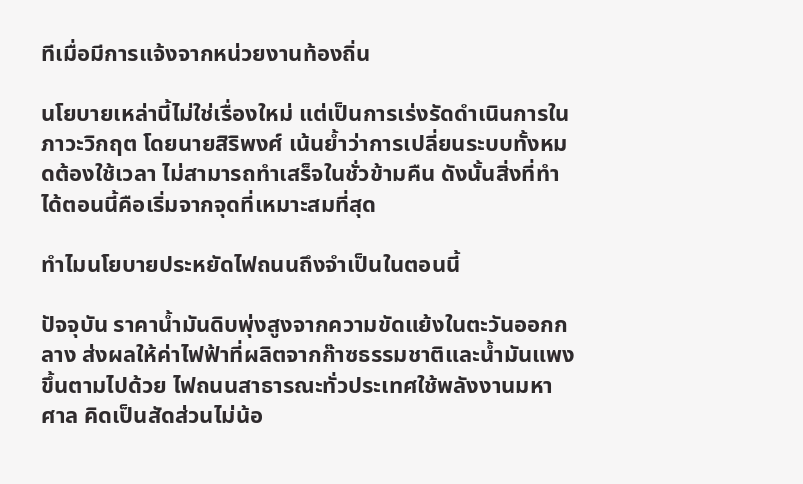ทีเมื่อมีการแจ้งจากหน่วยงานท้องถิ่น

นโยบายเหล่านี้ไม่ใช่เรื่องใหม่ แต่เป็นการเร่งรัดดำเนินการในภาวะวิกฤต โดยนายสิริพงศ์ เน้นย้ำว่าการเปลี่ยนระบบทั้งหมดต้องใช้เวลา ไม่สามารถทำเสร็จในชั่วข้ามคืน ดังนั้นสิ่งที่ทำได้ตอนนี้คือเริ่มจากจุดที่เหมาะสมที่สุด

ทำไมนโยบายประหยัดไฟถนนถึงจำเป็นในตอนนี้

ปัจจุบัน ราคาน้ำมันดิบพุ่งสูงจากความขัดแย้งในตะวันออกกลาง ส่งผลให้ค่าไฟฟ้าที่ผลิตจากก๊าซธรรมชาติและน้ำมันแพงขึ้นตามไปด้วย ไฟถนนสาธารณะทั่วประเทศใช้พลังงานมหาศาล คิดเป็นสัดส่วนไม่น้อ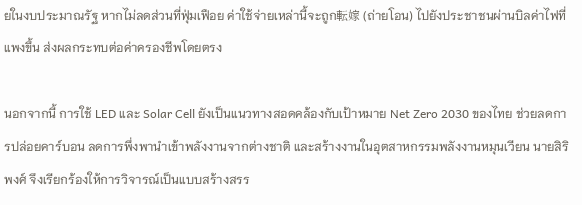ยในงบประมาณรัฐ หากไม่ลดส่วนที่ฟุ่มเฟือย ค่าใช้จ่ายเหล่านี้จะถูก転嫁 (ถ่ายโอน) ไปยังประชาชนผ่านบิลค่าไฟที่แพงขึ้น ส่งผลกระทบต่อค่าครองชีพโดยตรง

นอกจากนี้ การใช้ LED และ Solar Cell ยังเป็นแนวทางสอดคล้องกับเป้าหมาย Net Zero 2030 ของไทย ช่วยลดการปล่อยคาร์บอน ลดการพึ่งพานำเข้าพลังงานจากต่างชาติ และสร้างงานในอุตสาหกรรมพลังงานหมุนเวียน นายสิริพงศ์ จึงเรียกร้องให้การวิจารณ์เป็นแบบสร้างสรร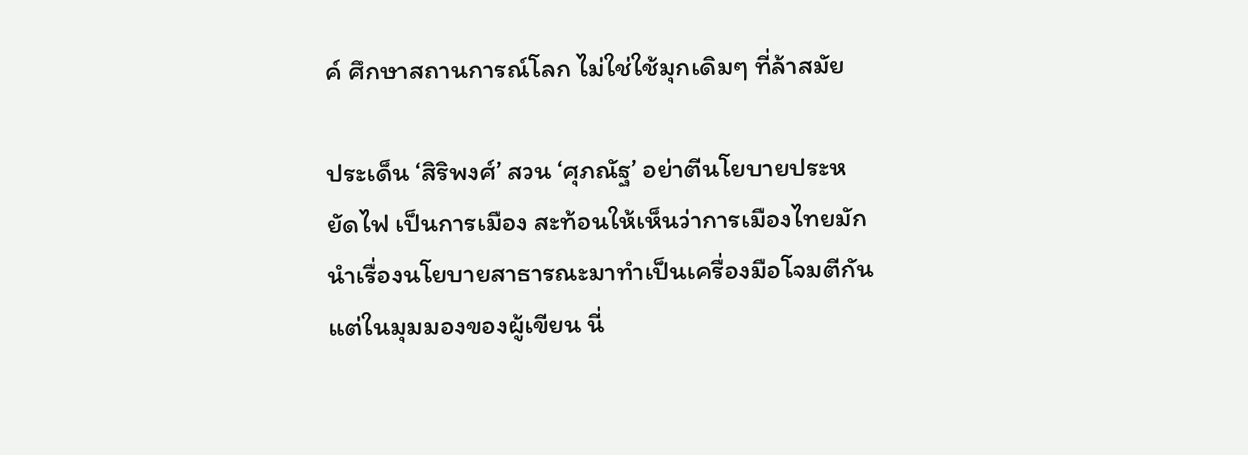ค์ ศึกษาสถานการณ์โลก ไม่ใช่ใช้มุกเดิมๆ ที่ล้าสมัย

ประเด็น ‘สิริพงศ์’ สวน ‘ศุภณัฐ’ อย่าตีนโยบายประหยัดไฟ เป็นการเมือง สะท้อนให้เห็นว่าการเมืองไทยมักนำเรื่องนโยบายสาธารณะมาทำเป็นเครื่องมือโจมตีกัน แต่ในมุมมองของผู้เขียน นี่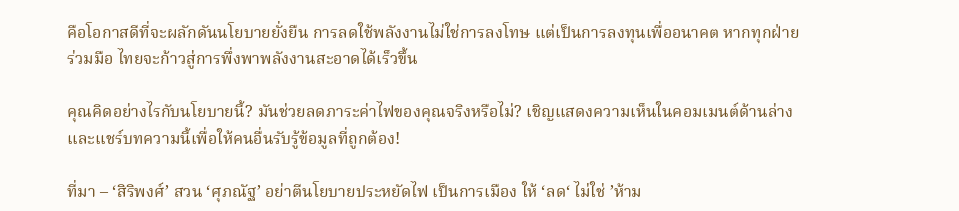คือโอกาสดีที่จะผลักดันนโยบายยั่งยืน การลดใช้พลังงานไม่ใช่การลงโทษ แต่เป็นการลงทุนเพื่ออนาคต หากทุกฝ่ายร่วมมือ ไทยจะก้าวสู่การพึ่งพาพลังงานสะอาดได้เร็วขึ้น

คุณคิดอย่างไรกับนโยบายนี้? มันช่วยลดภาระค่าไฟของคุณจริงหรือไม่? เชิญแสดงความเห็นในคอมเมนต์ด้านล่าง และแชร์บทความนี้เพื่อให้คนอื่นรับรู้ข้อมูลที่ถูกต้อง!

ที่มา – ‘สิริพงศ์’ สวน ‘ศุภณัฐ’ อย่าตีนโยบายประหยัดไฟ เป็นการเมือง ให้ ‘ลด‘ ไม่ใช่ ’ห้าม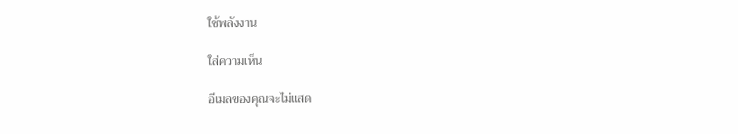ใช้พลังงาน

ใส่ความเห็น

อีเมลของคุณจะไม่แสด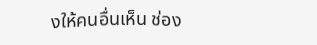งให้คนอื่นเห็น ช่อง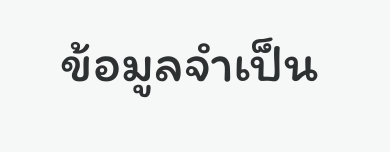ข้อมูลจำเป็น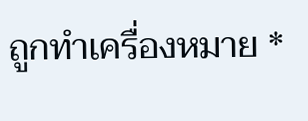ถูกทำเครื่องหมาย *